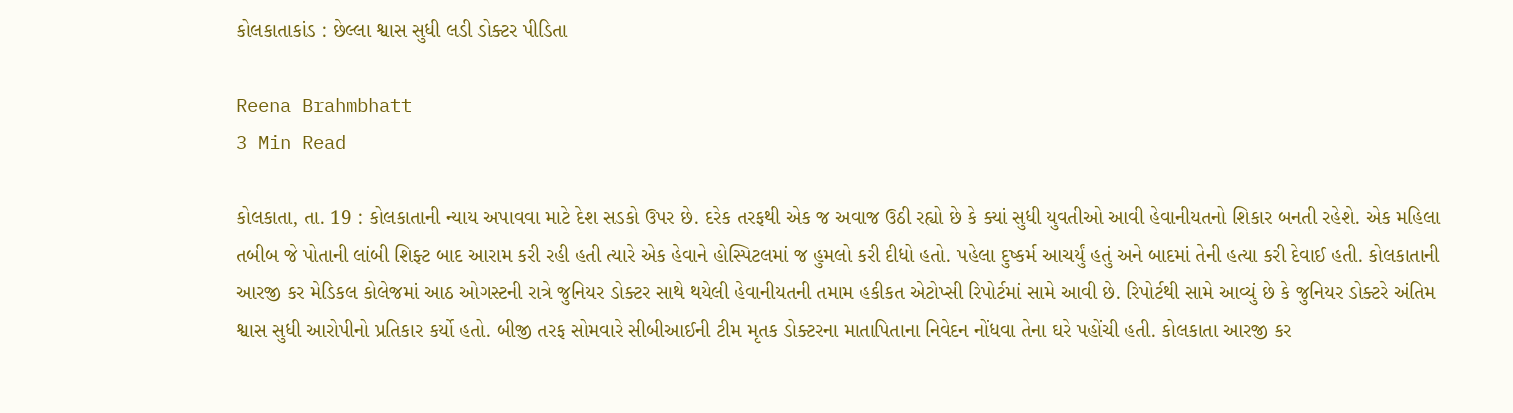કોલકાતાકાંડ : છેલ્લા શ્વાસ સુધી લડી ડોક્ટર પીડિતા

Reena Brahmbhatt
3 Min Read

કોલકાતા, તા. 19 : કોલકાતાની ન્યાય અપાવવા માટે દેશ સડકો ઉપર છે. દરેક તરફથી એક જ અવાજ ઉઠી રહ્યો છે કે ક્યાં સુધી યુવતીઓ આવી હેવાનીયતનો શિકાર બનતી રહેશે. એક મહિલા તબીબ જે પોતાની લાંબી શિફ્ટ બાદ આરામ કરી રહી હતી ત્યારે એક હેવાને હોસ્પિટલમાં જ હુમલો કરી દીધો હતો. પહેલા દુષ્કર્મ આચર્યું હતું અને બાદમાં તેની હત્યા કરી દેવાઈ હતી. કોલકાતાની આરજી કર મેડિકલ કોલેજમાં આઠ ઓગસ્ટની રાત્રે જુનિયર ડોક્ટર સાથે થયેલી હેવાનીયતની તમામ હકીકત એટોપ્સી રિપોર્ટમાં સામે આવી છે. રિપોર્ટથી સામે આવ્યું છે કે જુનિયર ડોક્ટરે અંતિમ શ્વાસ સુધી આરોપીનો પ્રતિકાર કર્યો હતો. બીજી તરફ સોમવારે સીબીઆઈની ટીમ મૃતક ડોક્ટરના માતાપિતાના નિવેદન નોંધવા તેના ઘરે પહોંચી હતી. કોલકાતા આરજી કર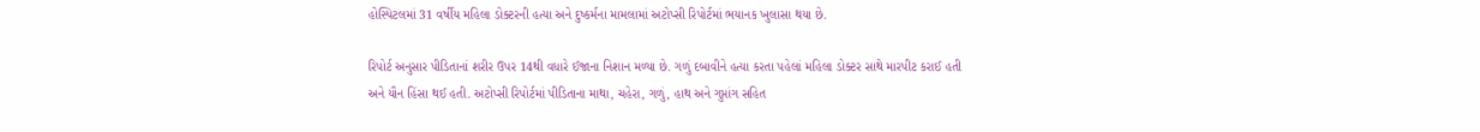હોસ્પિટલમાં 31 વર્ષીય મહિલા ડોક્ટરની હત્યા અને દુષ્કર્મના મામલામાં અટોપ્સી રિપોર્ટમાં ભયાનક ખુલાસા થયા છે.

રિપોર્ટ અનુસાર પીડિતાનાં શરીર ઉપર 14થી વધારે ઈજાના નિશાન મળ્યા છે. ગળું દબાવીને હત્યા કરતા પહેલાં મહિલા ડોક્ટર સાથે મારપીટ કરાઈ હતી અને યૌન હિંસા થઈ હતી. અટોપ્સી રિપોર્ટમાં પીડિતાના માથા, ચહેરા, ગળું, હાથ અને ગુપ્તાંગ સહિત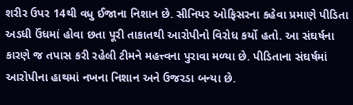શરીર ઉપર 14થી વધુ ઈજાના નિશાન છે. સીનિયર ઓફિસરના કહેવા પ્રમાણે પીડિતા અડધી ઉંધમાં હોવા છતા પૂરી તાકાતથી આરોપીનો વિરોધ કર્યો હતો. આ સંઘર્ષના કારણે જ તપાસ કરી રહેલી ટીમને મહત્ત્વના પુરાવા મળ્યા છે. પીડિતાના સંઘર્ષમાં આરોપીના હાથમાં નખના નિશાન અને ઉજરડા બન્યા છે.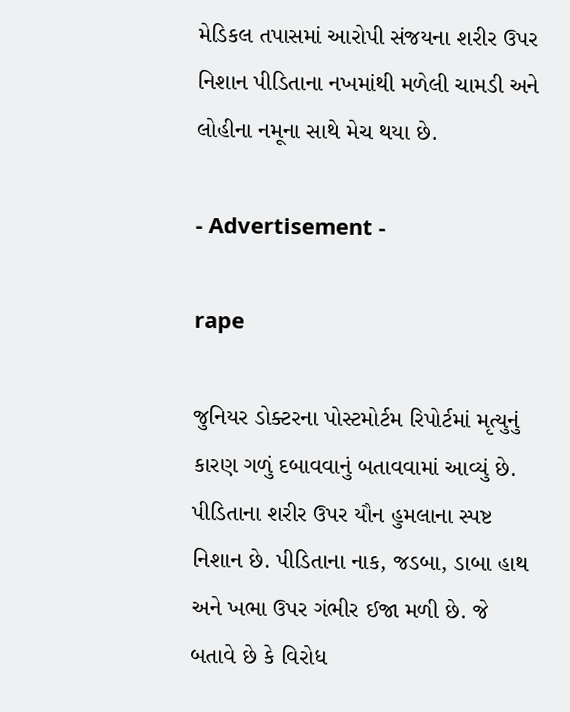મેડિકલ તપાસમાં આરોપી સંજયના શરીર ઉપર નિશાન પીડિતાના નખમાંથી મળેલી ચામડી અને લોહીના નમૂના સાથે મેચ થયા છે.

- Advertisement -

rape

જુનિયર ડોક્ટરના પોસ્ટમોર્ટમ રિપોર્ટમાં મૃત્યુનું કારણ ગળું દબાવવાનું બતાવવામાં આવ્યું છે. પીડિતાના શરીર ઉપર યૌન હુમલાના સ્પષ્ટ નિશાન છે. પીડિતાના નાક, જડબા, ડાબા હાથ અને ખભા ઉપર ગંભીર ઈજા મળી છે. જે બતાવે છે કે વિરોધ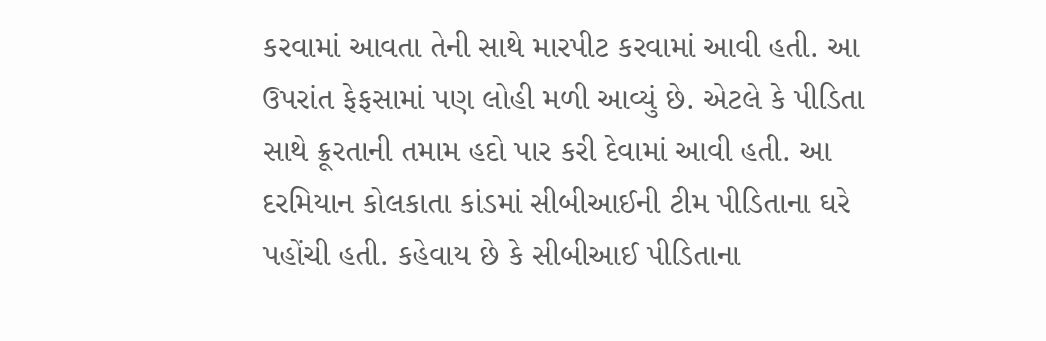કરવામાં આવતા તેની સાથે મારપીટ કરવામાં આવી હતી. આ ઉપરાંત ફેફસામાં પણ લોહી મળી આવ્યું છે. એટલે કે પીડિતા સાથે ક્રૂરતાની તમામ હદો પાર કરી દેવામાં આવી હતી. આ દરમિયાન કોલકાતા કાંડમાં સીબીઆઈની ટીમ પીડિતાના ઘરે પહોંચી હતી. કહેવાય છે કે સીબીઆઈ પીડિતાના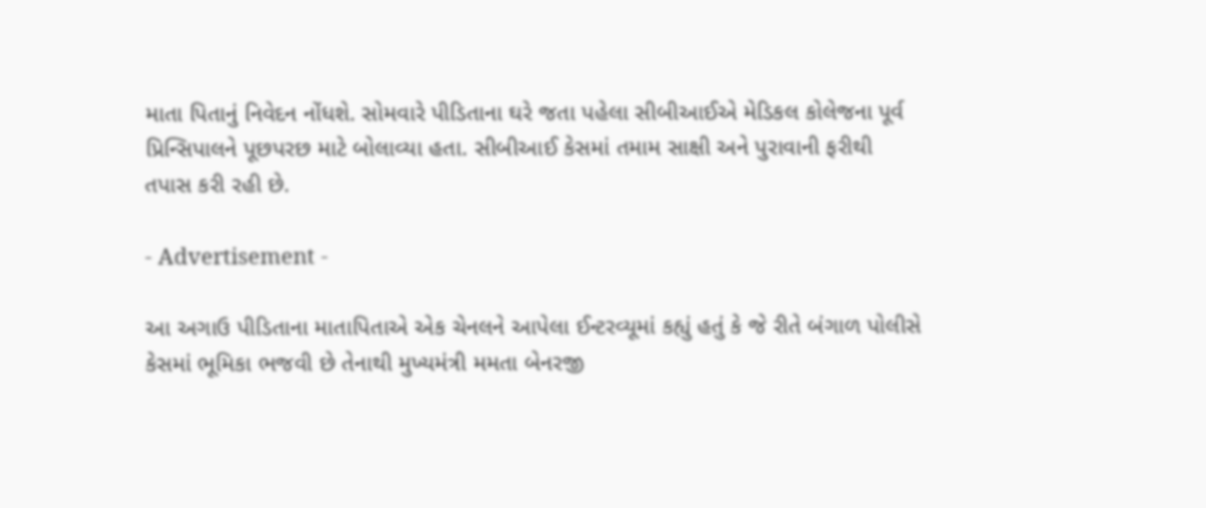માતા પિતાનું નિવેદન નોંધશે. સોમવારે પીડિતાના ઘરે જતા પહેલા સીબીઆઈએ મેડિકલ કોલેજના પૂર્વ પ્રિન્સિપાલને પૂછપરછ માટે બોલાવ્યા હતા. સીબીઆઈ કેસમાં તમામ સાક્ષી અને પુરાવાની ફરીથી તપાસ કરી રહી છે.

- Advertisement -

આ અગાઉ પીડિતાના માતાપિતાએ એક ચેનલને આપેલા ઈન્ટરવ્યૂમાં કહ્યું હતું કે જે રીતે બંગાળ પોલીસે કેસમાં ભૂમિકા ભજવી છે તેનાથી મુખ્યમંત્રી મમતા બેનરજી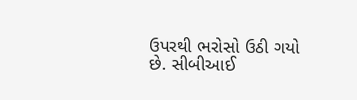ઉપરથી ભરોસો ઉઠી ગયો છે. સીબીઆઈ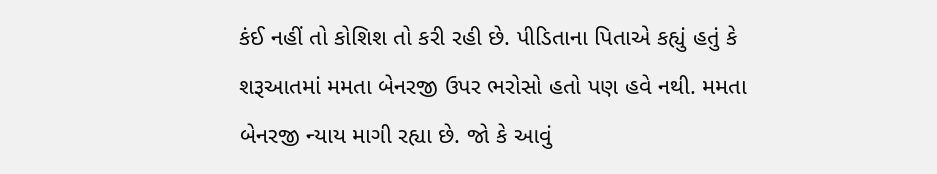કંઈ નહીં તો કોશિશ તો કરી રહી છે. પીડિતાના પિતાએ કહ્યું હતું કે શરૂઆતમાં મમતા બેનરજી ઉપર ભરોસો હતો પણ હવે નથી. મમતા બેનરજી ન્યાય માગી રહ્યા છે. જો કે આવું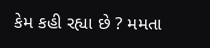કેમ કહી રહ્યા છે ? મમતા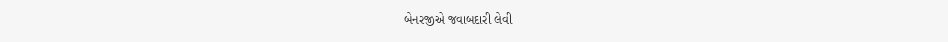બેનરજીએ જવાબદારી લેવી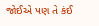જોઈએ પણ તે કંઈ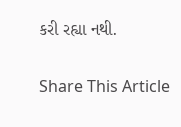કરી રહ્યા નથી.

Share This Article